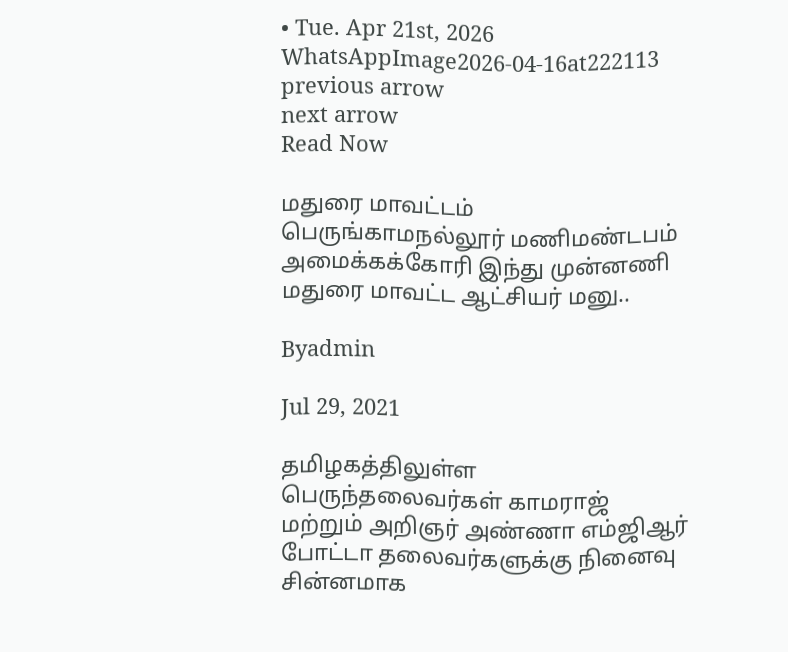• Tue. Apr 21st, 2026
WhatsAppImage2026-04-16at222113
previous arrow
next arrow
Read Now

மதுரை மாவட்டம் பெருங்காமநல்லூர் மணிமண்டபம் அமைக்கக்கோரி இந்து முன்னணி மதுரை மாவட்ட ஆட்சியர் மனு..

Byadmin

Jul 29, 2021

தமிழகத்திலுள்ள பெருந்தலைவர்கள் காமராஜ் மற்றும் அறிஞர் அண்ணா எம்ஜிஆர் போட்டா தலைவர்களுக்கு நினைவு சின்னமாக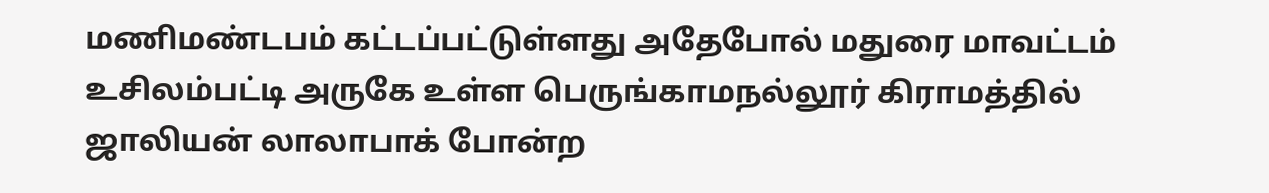மணிமண்டபம் கட்டப்பட்டுள்ளது அதேபோல் மதுரை மாவட்டம் உசிலம்பட்டி அருகே உள்ள பெருங்காமநல்லூர் கிராமத்தில் ஜாலியன் லாலாபாக் போன்ற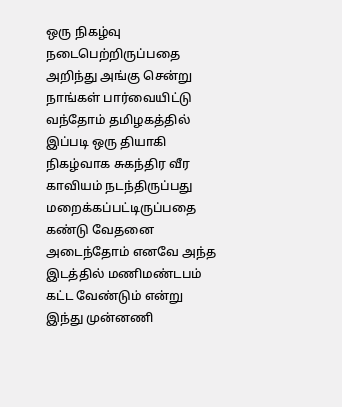ஒரு நிகழ்வு நடைபெற்றிருப்பதை அறிந்து அங்கு சென்று நாங்கள் பார்வையிட்டு வந்தோம் தமிழகத்தில் இப்படி ஒரு தியாகி நிகழ்வாக சுகந்திர வீர காவியம் நடந்திருப்பது மறைக்கப்பட்டிருப்பதை கண்டு வேதனை அடைந்தோம் எனவே அந்த இடத்தில் மணிமண்டபம் கட்ட வேண்டும் என்று இந்து முன்னணி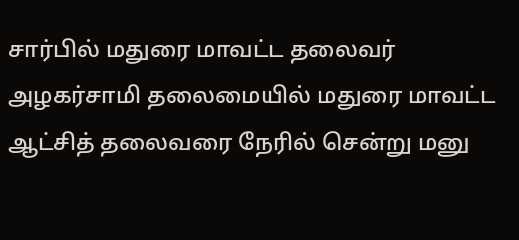சார்பில் மதுரை மாவட்ட தலைவர் அழகர்சாமி தலைமையில் மதுரை மாவட்ட ஆட்சித் தலைவரை நேரில் சென்று மனு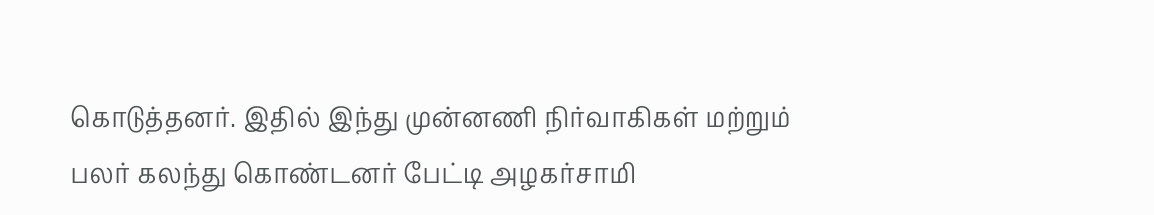கொடுத்தனர். இதில் இந்து முன்னணி நிர்வாகிகள் மற்றும் பலர் கலந்து கொண்டனர் பேட்டி அழகர்சாமி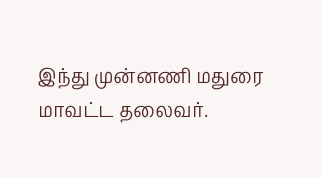இந்து முன்னணி மதுரை மாவட்ட தலைவர்.